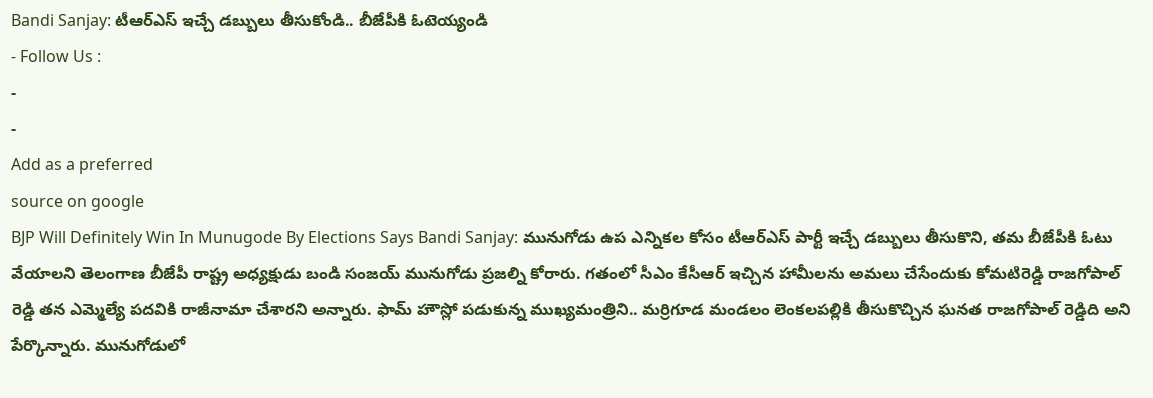Bandi Sanjay: టీఆర్ఎస్ ఇచ్చే డబ్బులు తీసుకోండి.. బీజేపీకి ఓటెయ్యండి
- Follow Us :
-
-
Add as a preferred
source on google
BJP Will Definitely Win In Munugode By Elections Says Bandi Sanjay: మునుగోడు ఉప ఎన్నికల కోసం టీఆర్ఎస్ పార్టీ ఇచ్చే డబ్బులు తీసుకొని, తమ బీజేపీకి ఓటు వేయాలని తెలంగాణ బీజేపీ రాష్ట్ర అధ్యక్షుడు బండి సంజయ్ మునుగోడు ప్రజల్ని కోరారు. గతంలో సీఎం కేసీఆర్ ఇచ్చిన హామీలను అమలు చేసేందుకు కోమటిరెడ్డి రాజగోపాల్ రెడ్డి తన ఎమ్మెల్యే పదవికి రాజీనామా చేశారని అన్నారు. ఫామ్ హౌస్లో పడుకున్న ముఖ్యమంత్రిని.. మర్రిగూడ మండలం లెంకలపల్లికి తీసుకొచ్చిన ఘనత రాజగోపాల్ రెడ్డిది అని పేర్కొన్నారు. మునుగోడులో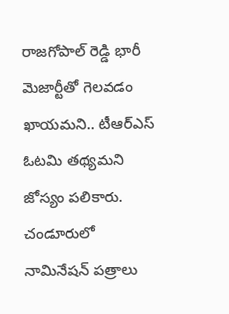రాజగోపాల్ రెడ్డి భారీ మెజార్టీతో గెలవడం ఖాయమని.. టీఆర్ఎస్ ఓటమి తథ్యమని జోస్యం పలికారు. చండూరులో నామినేషన్ పత్రాలు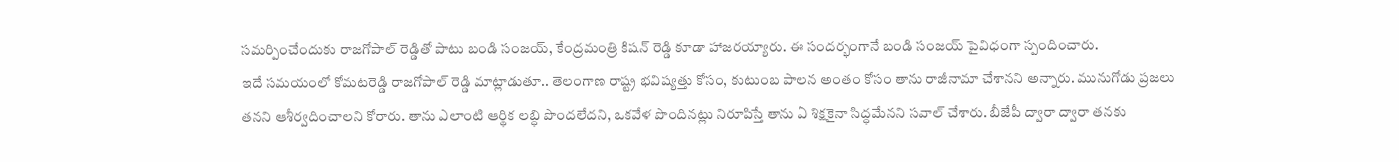సమర్పించేందుకు రాజగోపాల్ రెడ్డితో పాటు బండి సంజయ్, కేంద్రమంత్రి కిషన్ రెడ్డి కూడా హాజరయ్యారు. ఈ సందర్భంగానే బండి సంజయ్ పైవిధంగా స్పందించారు.
ఇదే సమయంలో కోమటరెడ్డి రాజగోపాల్ రెడ్డి మాట్లాడుతూ.. తెలంగాణ రాష్ట్ర భవిష్యత్తు కోసం, కుటుంబ పాలన అంతం కోసం తాను రాజీనామా చేశానని అన్నారు. మునుగోడు ప్రజలు తనని ఆశీర్వదించాలని కోరారు. తాను ఎలాంటి ఆర్థిక లబ్ధి పొందలేదని, ఒకవేళ పొందినట్లు నిరూపిస్తే తాను ఏ శిక్షకైనా సిద్ధమేనని సవాల్ చేశారు. బీజేపీ ద్వారా ద్వారా తనకు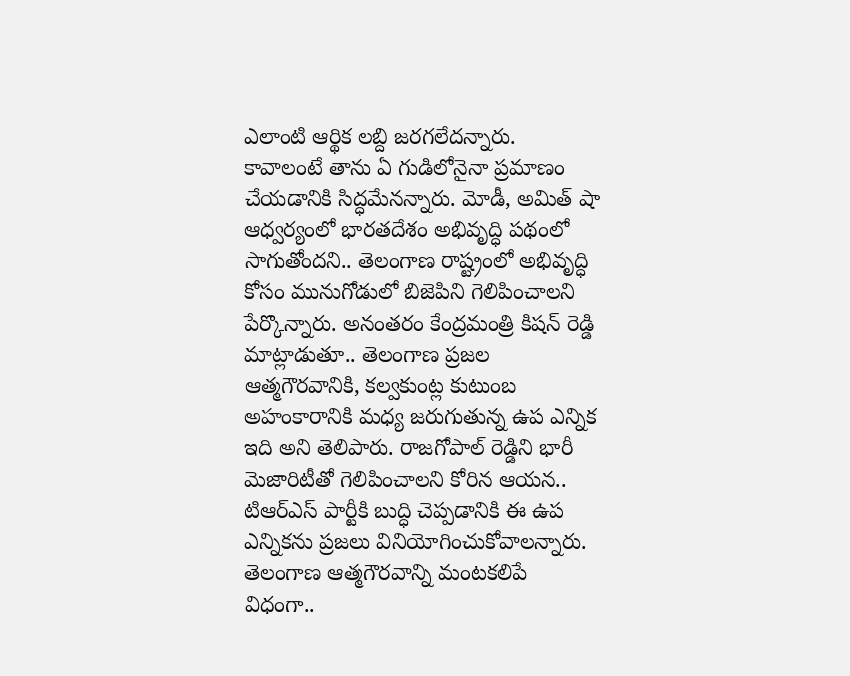ఎలాంటి ఆర్థిక లబ్ది జరగలేదన్నారు. కావాలంటే తాను ఏ గుడిలోనైనా ప్రమాణం చేయడానికి సిద్ధమేనన్నారు. మోడీ, అమిత్ షా ఆధ్వర్యంలో భారతదేశం అభివృద్ధి పథంలో సాగుతోందని.. తెలంగాణ రాష్ట్రంలో అభివృద్ధి కోసం మునుగోడులో బిజెపిని గెలిపించాలని పేర్కొన్నారు. అనంతరం కేంద్రమంత్రి కిషన్ రెడ్డి మాట్లాడుతూ.. తెలంగాణ ప్రజల ఆత్మగౌరవానికి, కల్వకుంట్ల కుటుంబ అహంకారానికి మధ్య జరుగుతున్న ఉప ఎన్నిక ఇది అని తెలిపారు. రాజగోపాల్ రెడ్డిని భారీ మెజారిటీతో గెలిపించాలని కోరిన ఆయన.. టిఆర్ఎస్ పార్టీకి బుద్ధి చెప్పడానికి ఈ ఉప ఎన్నికను ప్రజలు వినియోగించుకోవాలన్నారు. తెలంగాణ ఆత్మగౌరవాన్ని మంటకలిపే విధంగా..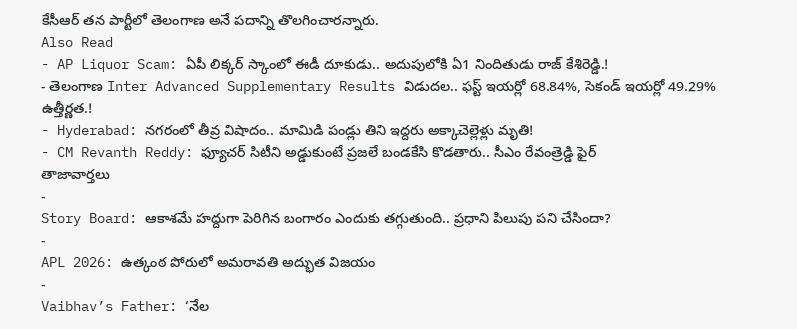కేసీఆర్ తన పార్టీలో తెలంగాణ అనే పదాన్ని తొలగించారన్నారు.
Also Read
- AP Liquor Scam: ఏపీ లిక్కర్ స్కాంలో ఈడీ దూకుడు.. అదుపులోకి ఏ1 నిందితుడు రాజ్ కేశిరెడ్డి.!
- తెలంగాణ Inter Advanced Supplementary Results విడుదల.. ఫస్ట్ ఇయర్లో 68.84%, సెకండ్ ఇయర్లో 49.29% ఉత్తీర్ణత.!
- Hyderabad: నగరంలో తీవ్ర విషాదం.. మామిడి పండ్లు తిని ఇద్దరు అక్కాచెల్లెళ్లు మృతి!
- CM Revanth Reddy: ఫ్యూచర్ సిటీని అడ్డుకుంటే ప్రజలే బండకేసి కొడతారు.. సీఎం రేవంత్రెడ్డి ఫైర్
తాజావార్తలు
-
Story Board: ఆకాశమే హద్దుగా పెరిగిన బంగారం ఎందుకు తగ్గుతుంది.. ప్రధాని పిలుపు పని చేసిందా?
-
APL 2026: ఉత్కంఠ పోరులో అమరావతి అద్భుత విజయం
-
Vaibhav’s Father: ‘నేల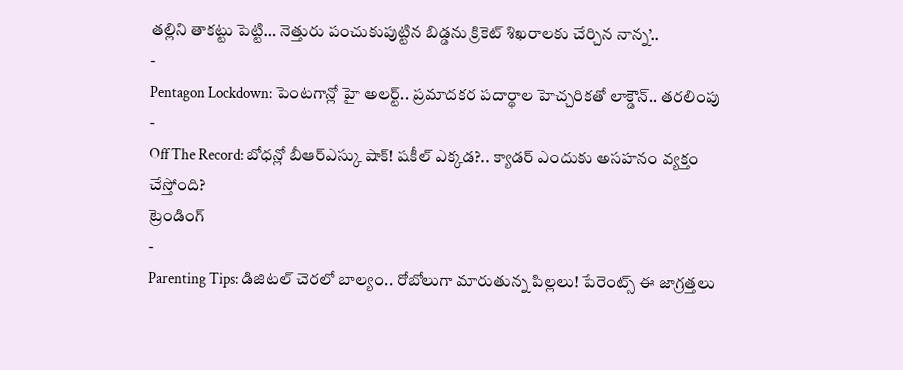తల్లిని తాకట్టు పెట్టి… నెత్తురు పంచుకుపుట్టిన బిడ్డను క్రికెట్ శిఖరాలకు చేర్చిన నాన్న’..
-
Pentagon Lockdown: పెంటగాన్లో హై అలర్ట్.. ప్రమాదకర పదార్థాల హెచ్చరికతో లాక్డౌన్.. తరలింపు
-
Off The Record: బోధన్లో బీఆర్ఎస్కు షాక్! షకీల్ ఎక్కడ?.. క్యాడర్ ఎందుకు అసహనం వ్యక్తం చేస్తోంది?
ట్రెండింగ్
-
Parenting Tips: డిజిటల్ చెరలో బాల్యం.. రోబోలుగా మారుతున్న పిల్లలు! పేరెంట్స్ ఈ జాగ్రత్తలు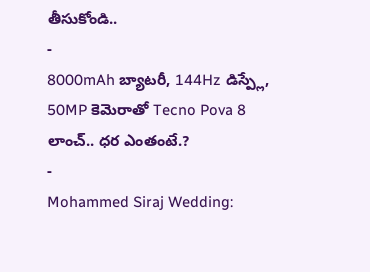తీసుకోండి..
-
8000mAh బ్యాటరీ, 144Hz డిస్ప్లే, 50MP కెమెరాతో Tecno Pova 8 లాంచ్.. ధర ఎంతంటే.?
-
Mohammed Siraj Wedding: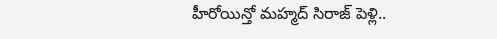హీరోయిన్తో మహ్మద్ సిరాజ్ పెళ్లి..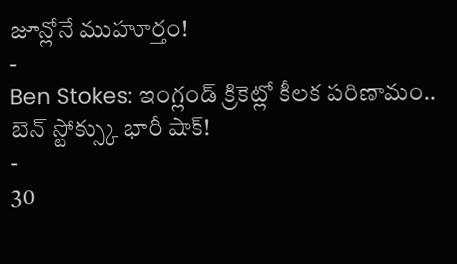జూన్లోనే ముహూర్తం!
-
Ben Stokes: ఇంగ్లండ్ క్రికెట్లో కీలక పరిణామం.. బెన్ స్టోక్స్కు భారీ షాక్!
-
30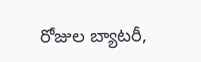రోజుల బ్యాటరీ,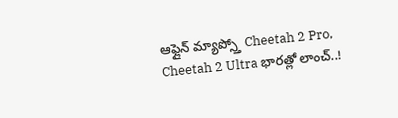ఆఫ్లైన్ మ్యాప్స్తో Cheetah 2 Pro, Cheetah 2 Ultra భారత్లో లాంచ్..!